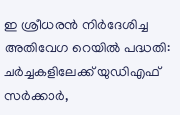ഇ ശ്രീധരൻ നിർദേശിച്ച അതിവേഗ റെയിൽ പദ്ധതി: ചർച്ചകളിലേക്ക് യുഡിഎഫ് സർക്കാർ,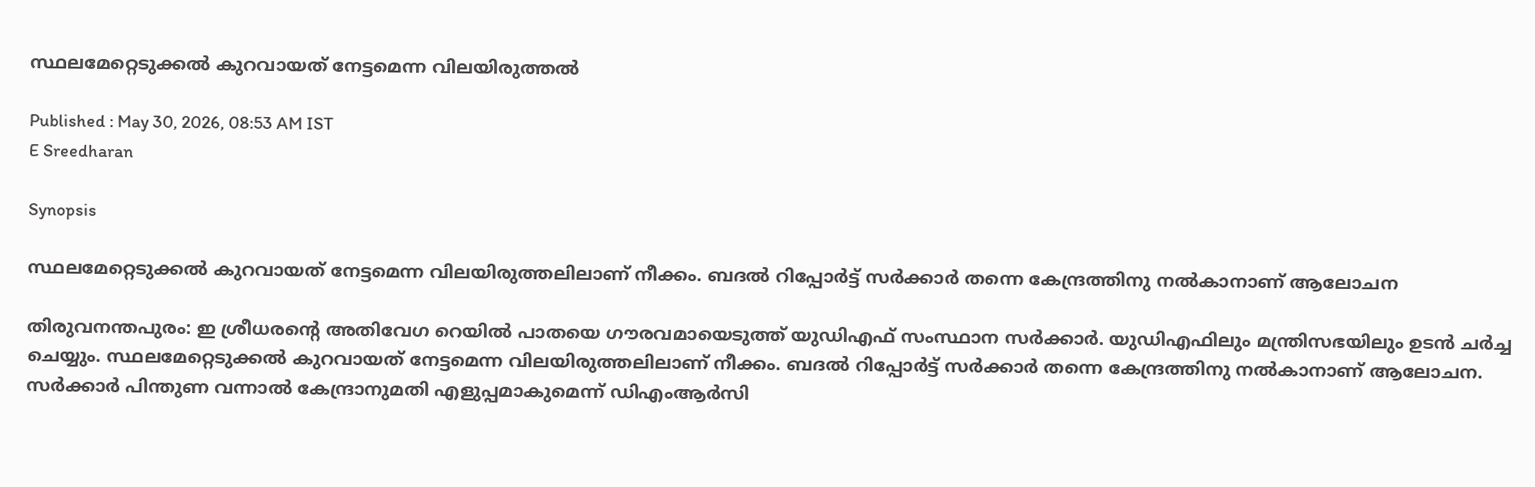സ്ഥലമേറ്റെടുക്കൽ കുറവായത് നേട്ടമെന്ന വിലയിരുത്തൽ

Published : May 30, 2026, 08:53 AM IST
E Sreedharan

Synopsis

സ്ഥലമേറ്റെടുക്കൽ കുറവായത് നേട്ടമെന്ന വിലയിരുത്തലിലാണ് നീക്കം. ബദൽ റിപ്പോർട്ട് സർക്കാർ തന്നെ കേന്ദ്രത്തിനു നൽകാനാണ് ആലോചന

തിരുവനന്തപുരം: ഇ ശ്രീധരന്റെ അതിവേഗ റെയിൽ പാതയെ ഗൗരവമായെടുത്ത് യുഡിഎഫ് സംസ്ഥാന സർക്കാർ. യുഡിഎഫിലും മന്ത്രിസഭയിലും ഉടൻ ചർച്ച ചെയ്യും. സ്ഥലമേറ്റെടുക്കൽ കുറവായത് നേട്ടമെന്ന വിലയിരുത്തലിലാണ് നീക്കം. ബദൽ റിപ്പോർട്ട് സർക്കാർ തന്നെ കേന്ദ്രത്തിനു നൽകാനാണ് ആലോചന. സർക്കാർ പിന്തുണ വന്നാൽ കേന്ദ്രാനുമതി എളുപ്പമാകുമെന്ന് ഡിഎംആർസി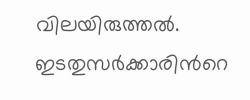വിലയിരുത്തൽ. ഇടതുസർക്കാരിൻറെ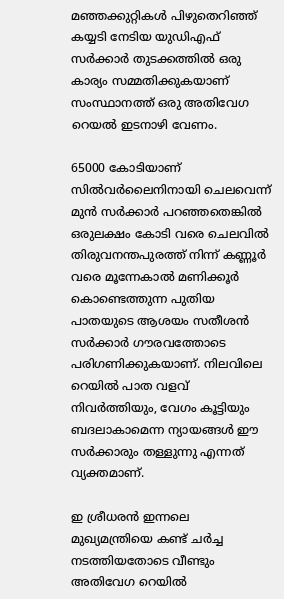മഞ്ഞക്കുറ്റികൾ പിഴുതെറിഞ്ഞ് കയ്യടി നേടിയ യുഡിഎഫ് സർക്കാർ തുടക്കത്തിൽ ഒരു കാര്യം സമ്മതിക്കുകയാണ് സംസ്ഥാനത്ത് ഒരു അതിവേഗ റെയൽ ഇടനാഴി വേണം.

65000 കോടിയാണ് സിൽവർലൈനിനായി ചെലവെന്ന് മുൻ സർക്കാർ പറഞ്ഞതെങ്കിൽ ഒരുലക്ഷം കോടി വരെ ചെലവിൽ തിരുവനന്തപുരത്ത് നിന്ന് കണ്ണൂർ വരെ മൂന്നേകാൽ മണിക്കൂർ കൊണ്ടെത്തുന്ന പുതിയ പാതയുടെ ആശയം സതീശൻ സർക്കാർ ഗൗരവത്തോടെ പരിഗണിക്കുകയാണ്. നിലവിലെ റെയിൽ പാത വളവ് നിവർത്തിയും, വേഗം കൂട്ടിയും ബദലാകാമെന്ന ന്യായങ്ങൾ ഈ സർക്കാരും തള്ളുന്നു എന്നത് വ്യക്തമാണ്.

ഇ ശ്രീധരൻ ഇന്നലെ മുഖ്യമന്ത്രിയെ കണ്ട് ചർച്ച നടത്തിയതോടെ വീണ്ടും അതിവേഗ റെയിൽ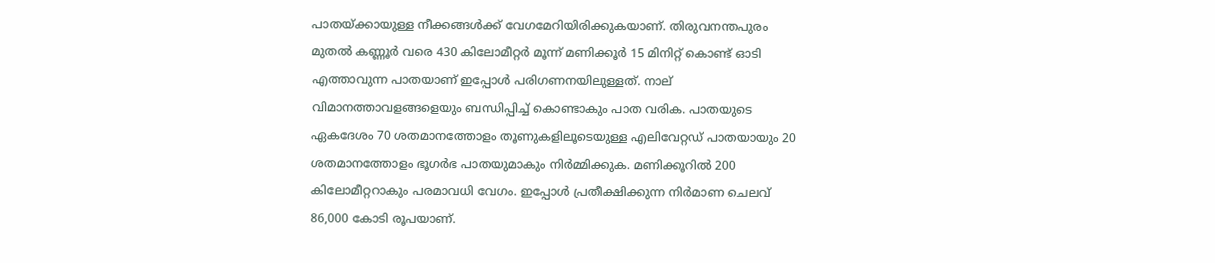പാതയ്ക്കായുള്ള നീക്കങ്ങൾക്ക് വേഗമേറിയിരിക്കുകയാണ്. തിരുവനന്തപുരം മുതല്‍ കണ്ണൂര്‍ വരെ 430 കിലോമീറ്റര്‍ മൂന്ന് മണിക്കൂര്‍ 15 മിനിറ്റ് കൊണ്ട് ഓടി എത്താവുന്ന പാതയാണ് ഇപ്പോൾ പരിഗണനയിലുള്ളത്. നാല് വിമാനത്താവളങ്ങളെയും ബന്ധിപ്പിച്ച് കൊണ്ടാകും പാത വരിക. പാതയുടെ ഏകദേശം 70 ശതമാനത്തോളം തൂണുകളിലൂടെയുള്ള എലിവേറ്റഡ് പാതയായും 20 ശതമാനത്തോളം ഭൂഗര്‍ഭ പാതയുമാകും നിർമ്മിക്കുക. മണിക്കൂറില്‍ 200 കിലോമീറ്ററാകും പരമാവധി വേഗം. ഇപ്പോൾ പ്രതീക്ഷിക്കുന്ന നിര്‍മാണ ചെലവ് 86,000 കോടി രൂപയാണ്.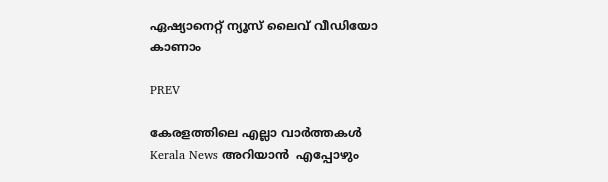ഏഷ്യാനെറ്റ് ന്യൂസ് ലൈവ് വീഡിയോ കാണാം

PREV

കേരളത്തിലെ എല്ലാ വാർത്തകൾ Kerala News അറിയാൻ  എപ്പോഴും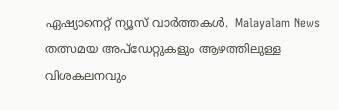ഏഷ്യാനെറ്റ് ന്യൂസ് വാർത്തകൾ.  Malayalam News   തത്സമയ അപ്‌ഡേറ്റുകളും ആഴത്തിലുള്ള വിശകലനവും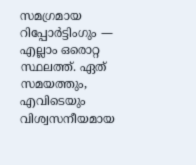സമഗ്രമായ റിപ്പോർട്ടിംഗും — എല്ലാം ഒരൊറ്റ സ്ഥലത്ത്. ഏത് സമയത്തും, എവിടെയും വിശ്വസനീയമായ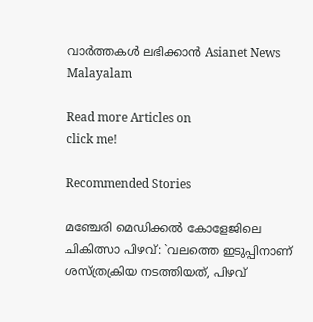വാർത്തകൾ ലഭിക്കാൻ Asianet News Malayalam

Read more Articles on
click me!

Recommended Stories

മഞ്ചേരി മെഡിക്കൽ കോളേജിലെ ചികിത്സാ പിഴവ്: `വലത്തെ ഇടുപ്പിനാണ് ശസ്ത്രക്രിയ നടത്തിയത്, പിഴവ്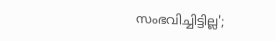സംഭവിച്ചിട്ടില്ല';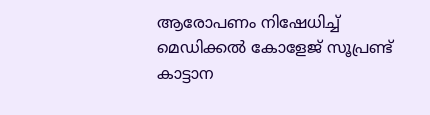ആരോപണം നിഷേധിച്ച് മെഡിക്കൽ കോളേജ് സൂപ്രണ്ട്
കാട്ടാന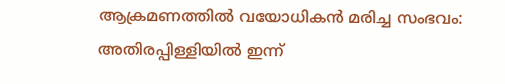ആക്രമണത്തിൽ വയോധികൻ മരിച്ച സംഭവം: അതിരപ്പിള്ളിയിൽ ഇന്ന്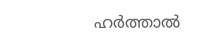ഹർത്താൽ